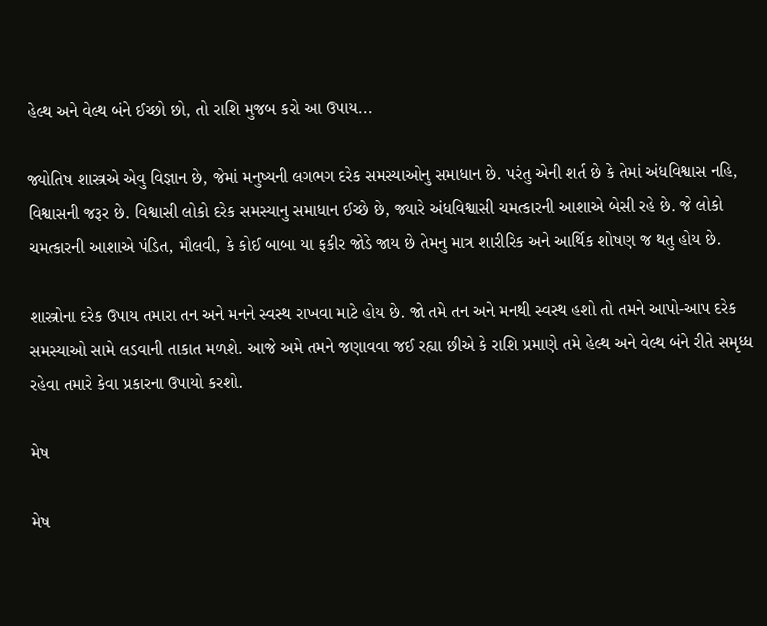હેલ્થ અને વેલ્થ બંને ઈચ્છો છો, તો રાશિ મુજબ કરો આ ઉપાય...

જ્યોતિષ શાસ્ત્રએ એવુ વિજ્ઞાન છે, જેમાં મનુષ્યની લગભગ દરેક સમસ્યાઓનુ સમાધાન છે. પરંતુ એની શર્ત છે કે તેમાં અંધવિશ્વાસ નહિ, વિશ્વાસની જરૂર છે. વિશ્વાસી લોકો દરેક સમસ્યાનુ સમાધાન ઈચ્છે છે, જ્યારે અંધવિશ્વાસી ચમત્કારની આશાએ બેસી રહે છે. જે લોકો ચમત્કારની આશાએ પંડિત, મૌલવી, કે કોઈ બાબા યા ફકીર જોડે જાય છે તેમનુ માત્ર શારીરિક અને આર્થિક શોષણ જ થતુ હોય છે.

શાસ્ત્રોના દરેક ઉપાય તમારા તન અને મનને સ્વસ્થ રાખવા માટે હોય છે. જો તમે તન અને મનથી સ્વસ્થ હશો તો તમને આપો-આપ દરેક સમસ્યાઓ સામે લડવાની તાકાત મળશે. આજે અમે તમને જણાવવા જઈ રહ્યા છીએ કે રાશિ પ્રમાણે તમે હેલ્થ અને વેલ્થ બંને રીતે સમૃધ્ધ રહેવા તમારે કેવા પ્રકારના ઉપાયો કરશો.

મેષ

મેષ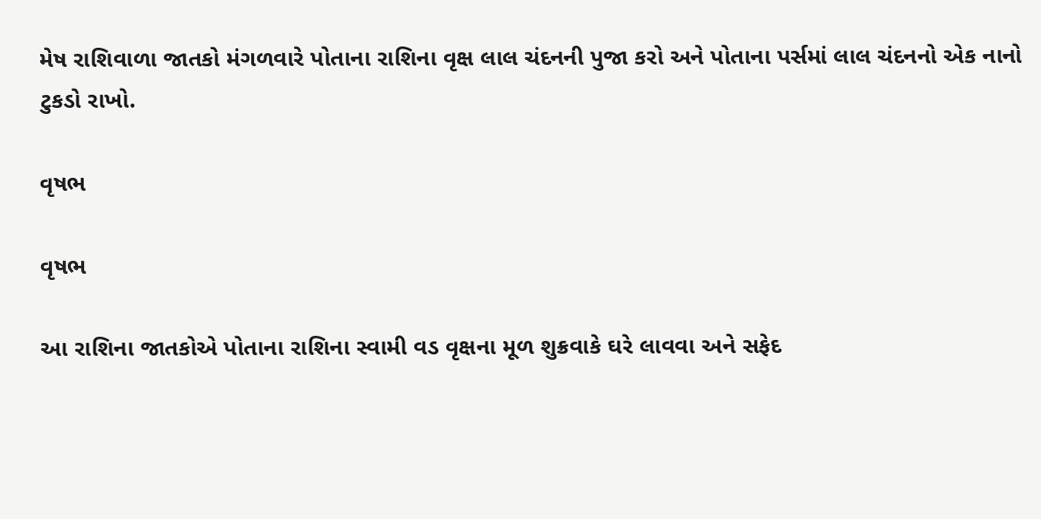મેષ રાશિવાળા જાતકો મંગળવારે પોતાના રાશિના વૃક્ષ લાલ ચંદનની પુજા કરો અને પોતાના પર્સમાં લાલ ચંદનનો એક નાનો ટુકડો રાખો.

વૃષભ

વૃષભ

આ રાશિના જાતકોએ પોતાના રાશિના સ્વામી વડ વૃક્ષના મૂળ શુક્રવાકે ઘરે લાવવા અને સફેદ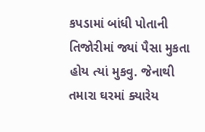કપડામાં બાંધી પોતાની તિજોરીમાં જ્યાં પૈસા મુકતા હોય ત્યાં મુકવુ. જેનાથી તમારા ઘરમાં ક્યારેય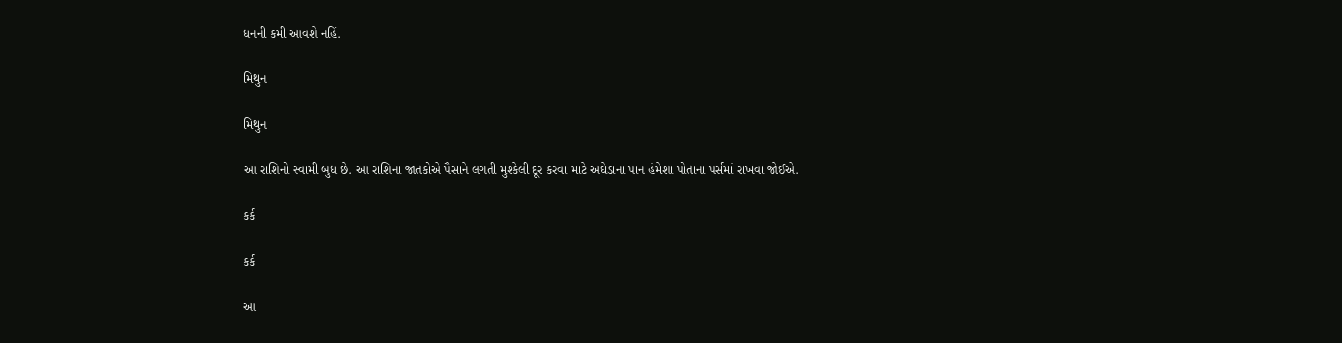ધનની કમી આવશે નહિં.

મિથુન

મિથુન

આ રાશિનો સ્વામી બુધ છે. આ રાશિના જાતકોએ પૈસાને લગતી મુશ્કેલી દૂર કરવા માટે અઘેડાના પાન હંમેશા પોતાના પર્સમાં રાખવા જોઈએ.

કર્ક

કર્ક

આ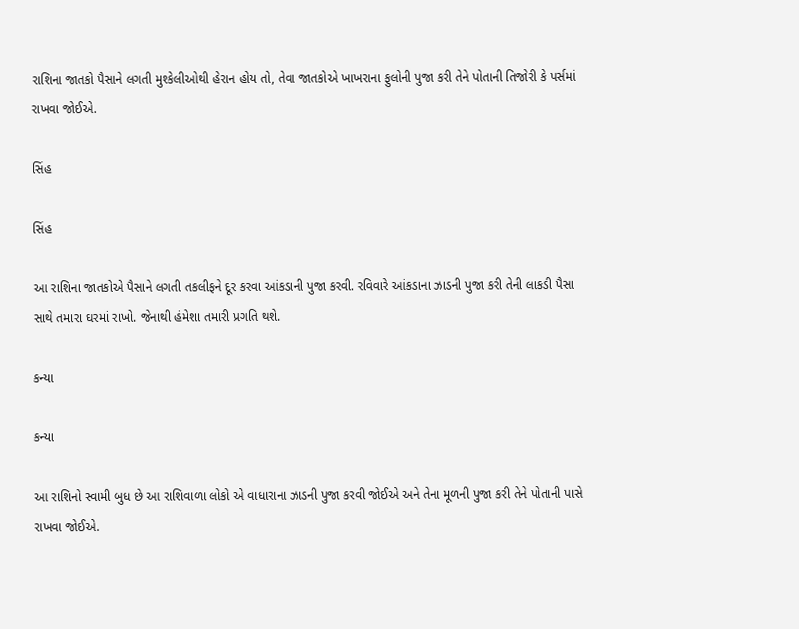રાશિના જાતકો પૈસાને લગતી મુશ્કેલીઓથી હેરાન હોય તો, તેવા જાતકોએ ખાખરાના ફુલોની પુજા કરી તેને પોતાની તિજોરી કે પર્સમાં રાખવા જોઈએ.

સિંહ

સિંહ

આ રાશિના જાતકોએ પૈસાને લગતી તકલીફને દૂર કરવા આંકડાની પુજા કરવી. રવિવારે આંકડાના ઝાડની પુજા કરી તેની લાકડી પૈસા સાથે તમારા ઘરમાં રાખો. જેનાથી હંમેશા તમારી પ્રગતિ થશે.

કન્યા

કન્યા

આ રાશિનો સ્વામી બુધ છે આ રાશિવાળા લોકો એ વાધારાના ઝાડની પુજા કરવી જોઈએ અને તેના મૂળની પુજા કરી તેને પોતાની પાસે રાખવા જોઈએ.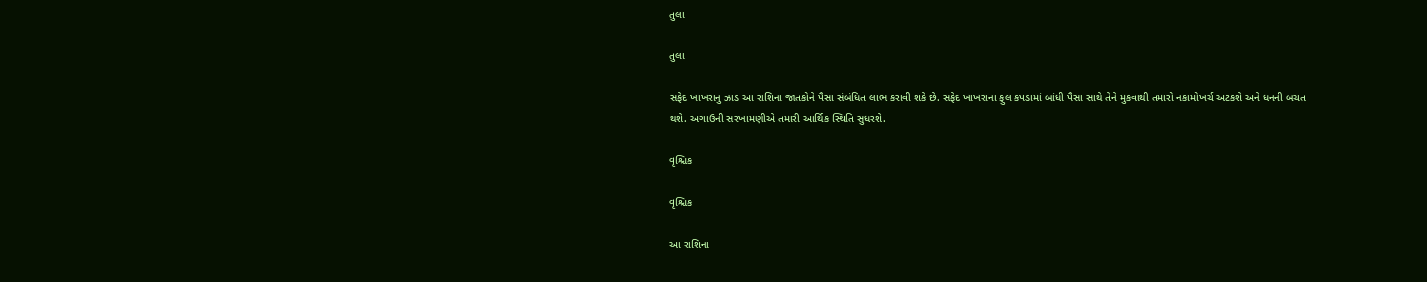તુલા

તુલા

સફેદ ખાખરાનુ ઝાડ આ રાશિના જાતકોને પૈસા સંબંધિત લાભ કરાવી શકે છે. સફેદ ખાખરાના ફુલ કપડામાં બાંધી પૈસા સાથે તેને મુકવાથી તમારો નકામોખર્ચ અટકશે અને ધનની બચત થશે. અગાઉની સરખામણીએ તમારી આર્થિક સ્થિતિ સુધરશે.

વૃશ્ચિક

વૃશ્ચિક

આ રાશિના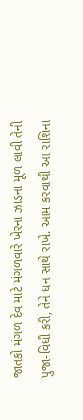જાતકો મંગળ દેવ માટે મંગળવારે ખેરના ઝાડના મૂળ લાવી તેની પુજા-વિધી કરી, તેને ધન સાથે રાખે. આમ કરવાથી આ રાશિના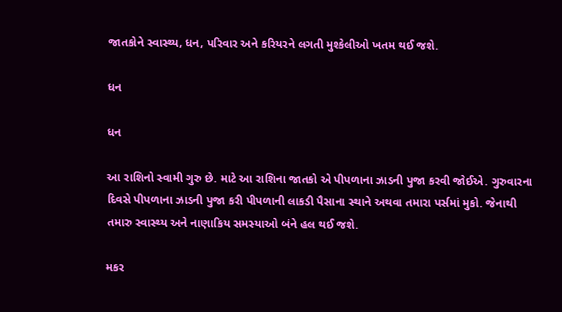જાતકોને સ્વાસ્થ્ય, ધન, પરિવાર અને કરિયરને લગતી મુશ્કેલીઓ ખતમ થઈ જશે.

ધન

ધન

આ રાશિનો સ્વામી ગુરુ છે. માટે આ રાશિના જાતકો એ પીપળાના ઝાડની પુજા કરવી જોઈએ. ગુરુવારના દિવસે પીપળાના ઝાડની પુજા કરી પીપળાની લાકડી પૈસાના સ્થાને અથવા તમારા પર્સમાં મુકો. જેનાથી તમારુ સ્વાસ્થ્ય અને નાણાકિય સમસ્યાઓ બંને હલ થઈ જશે.

મકર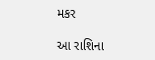મકર

આ રાશિના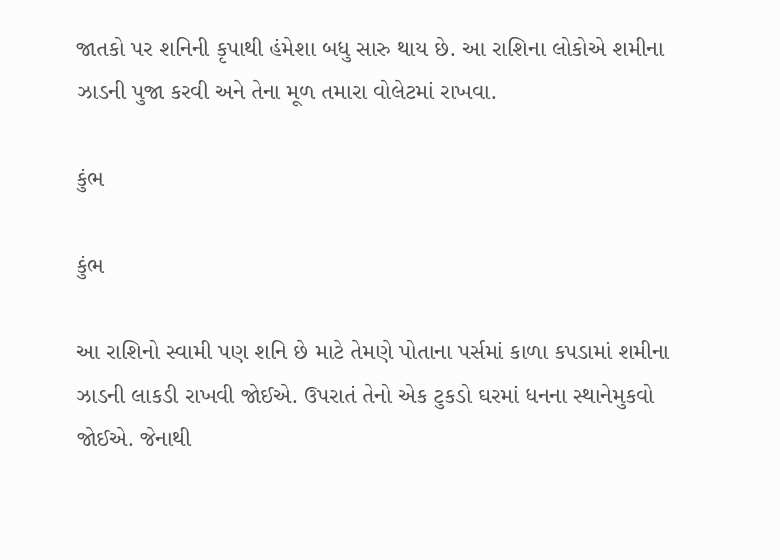જાતકો પર શનિની કૃપાથી હંમેશા બધુ સારુ થાય છે. આ રાશિના લોકોએ શમીના ઝાડની પુજા કરવી અને તેના મૂળ તમારા વોલેટમાં રાખવા.

કુંભ

કુંભ

આ રાશિનો સ્વામી પણ શનિ છે માટે તેમણે પોતાના પર્સમાં કાળા કપડામાં શમીના ઝાડની લાકડી રાખવી જોઈએ. ઉપરાતં તેનો એક ટુકડો ઘરમાં ધનના સ્થાનેમુકવો જોઈએ. જેનાથી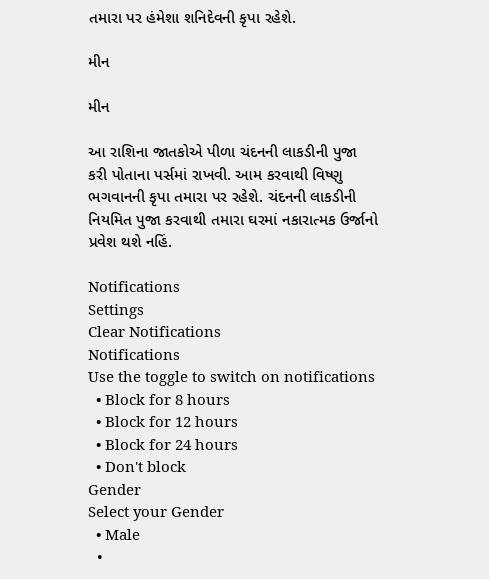તમારા પર હંમેશા શનિદેવની કૃપા રહેશે.

મીન

મીન

આ રાશિના જાતકોએ પીળા ચંદનની લાકડીની પુજા કરી પોતાના પર્સમાં રાખવી. આમ કરવાથી વિષ્ણુ ભગવાનની કૃપા તમારા પર રહેશે. ચંદનની લાકડીની નિયમિત પુજા કરવાથી તમારા ઘરમાં નકારાત્મક ઉર્જાનો પ્રવેશ થશે નહિં.

Notifications
Settings
Clear Notifications
Notifications
Use the toggle to switch on notifications
  • Block for 8 hours
  • Block for 12 hours
  • Block for 24 hours
  • Don't block
Gender
Select your Gender
  • Male
  •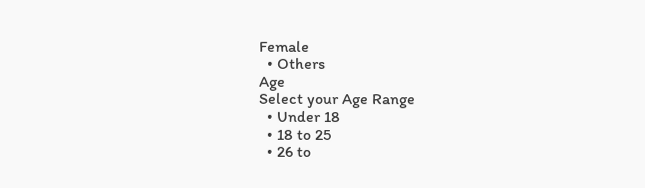Female
  • Others
Age
Select your Age Range
  • Under 18
  • 18 to 25
  • 26 to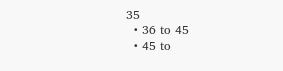35
  • 36 to 45
  • 45 to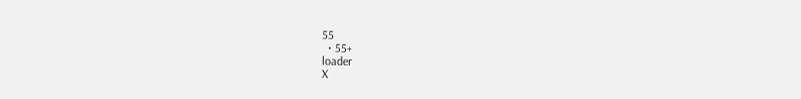55
  • 55+
loader
X